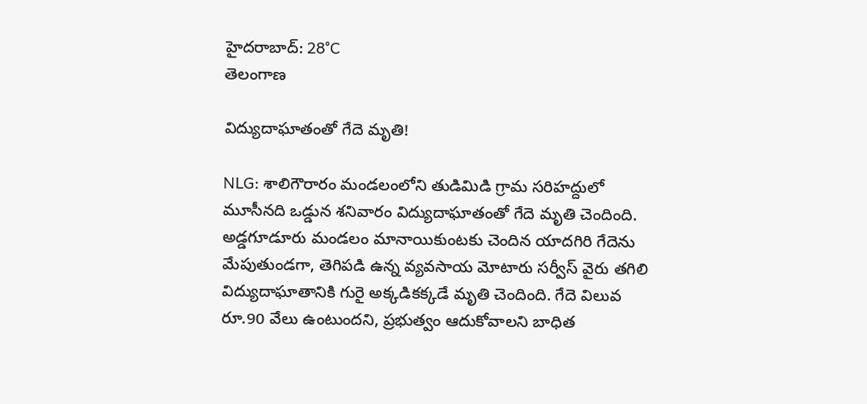హైదరాబాద్: 28°C
తెలంగాణ

విద్యుదాఘాతంతో గేదె మృతి!

NLG: శాలిగౌరారం మండలంలోని తుడిమిడి గ్రామ సరిహద్దులో మూసీనది ఒడ్డున శనివారం విద్యుదాఘాతంతో గేదె మృతి చెందింది. అడ్డగూడూరు మండలం మానాయికుంటకు చెందిన యాదగిరి గేదెను మేపుతుండగా, తెగిపడి ఉన్న వ్యవసాయ మోటారు సర్వీస్ వైరు తగిలి విద్యుదాఘాతానికి గురై అక్కడికక్కడే మృతి చెందింది. గేదె విలువ రూ.90 వేలు ఉంటుందని, ప్రభుత్వం ఆదుకోవాలని బాధిత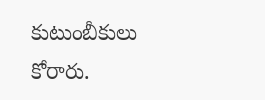కుటుంబీకులు కోరారు.